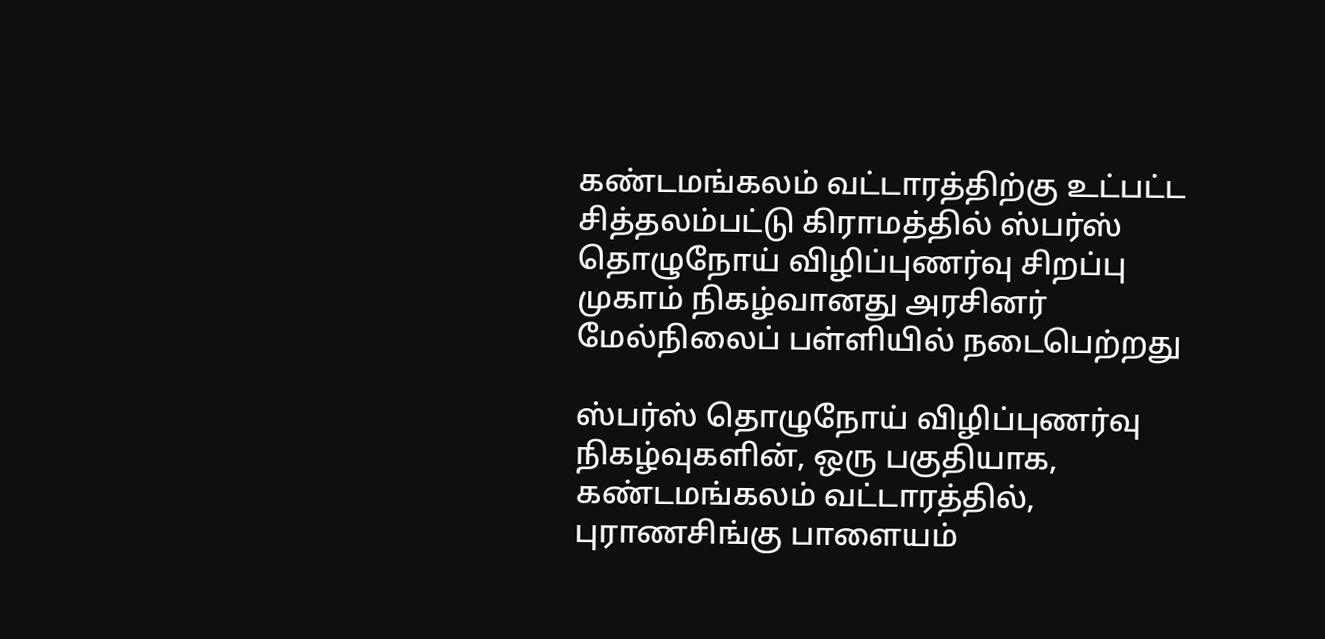கண்டமங்கலம் வட்டாரத்திற்கு உட்பட்ட சித்தலம்பட்டு கிராமத்தில் ஸ்பர்ஸ் தொழுநோய் விழிப்புணர்வு சிறப்பு முகாம் நிகழ்வானது அரசினர் மேல்நிலைப் பள்ளியில் நடைபெற்றது

ஸ்பர்ஸ் தொழுநோய் விழிப்புணர்வு நிகழ்வுகளின், ஒரு பகுதியாக, கண்டமங்கலம் வட்டாரத்தில்,  புராணசிங்கு பாளையம்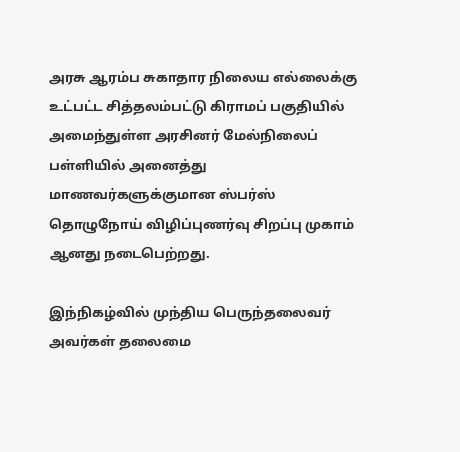அரசு ஆரம்ப சுகாதார நிலைய எல்லைக்கு உட்பட்ட சித்தலம்பட்டு கிராமப் பகுதியில் அமைந்துள்ள அரசினர் மேல்நிலைப் பள்ளியில் அனைத்து மாணவர்களுக்குமான ஸ்பர்ஸ் தொழுநோய் விழிப்புணர்வு சிறப்பு முகாம் ஆனது நடைபெற்றது.

இந்நிகழ்வில் முந்திய பெருந்தலைவர் அவர்கள் தலைமை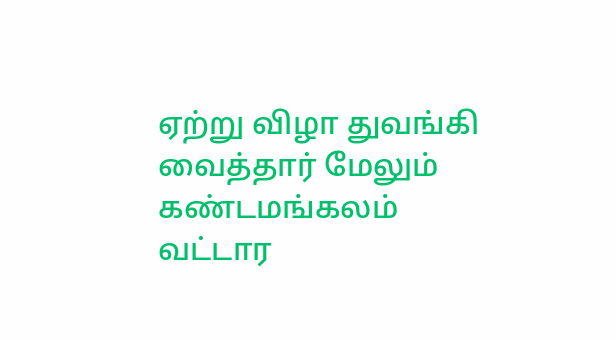ஏற்று விழா துவங்கி வைத்தார் மேலும் கண்டமங்கலம் வட்டார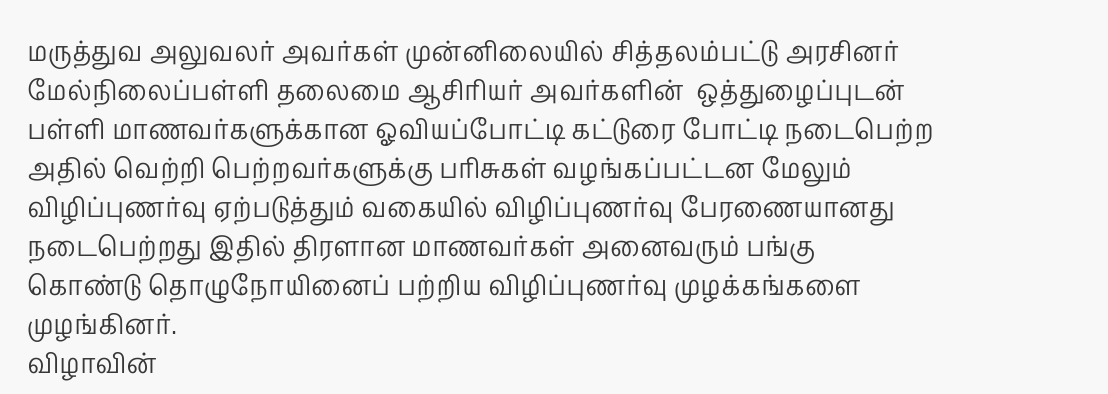மருத்துவ அலுவலர் அவர்கள் முன்னிலையில் சித்தலம்பட்டு அரசினர் மேல்நிலைப்பள்ளி தலைமை ஆசிரியர் அவர்களின்  ஒத்துழைப்புடன் பள்ளி மாணவர்களுக்கான ஓவியப்போட்டி கட்டுரை போட்டி நடைபெற்ற அதில் வெற்றி பெற்றவர்களுக்கு பரிசுகள் வழங்கப்பட்டன மேலும் விழிப்புணர்வு ஏற்படுத்தும் வகையில் விழிப்புணர்வு பேரணையானது நடைபெற்றது இதில் திரளான மாணவர்கள் அனைவரும் பங்கு கொண்டு தொழுநோயினைப் பற்றிய விழிப்புணர்வு முழக்கங்களை முழங்கினர்.
விழாவின்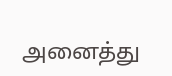அனைத்து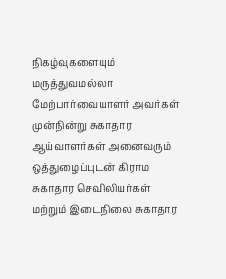நிகழ்வுகளையும் மருத்துவமல்லா மேற்பார்வையாளர் அவர்கள் முன்நின்று சுகாதார ஆய்வாளர்கள் அனைவரும் ஒத்துழைப்புடன் கிராம சுகாதார செவிலியர்கள் மற்றும் இடைநிலை சுகாதார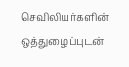செவிலியர்களின் ஒத்துழைப்புடன்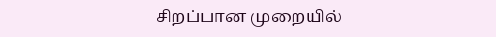சிறப்பான முறையில்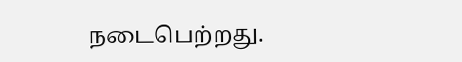நடைபெற்றது.